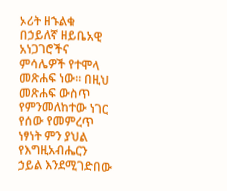ኦሪት ዘኁልቁ በኃይለኛ ዘይቤአዊ አነጋገሮችና ምሳሌዎች የተሞላ መጽሐፍ ነው፡፡ በዚህ መጽሐፍ ውስጥ የምንመለከተው ነገር የሰው የመምረጥ ነፃነት ምን ያህል የእግዚአብሔርን ኃይል እንደሚገድበው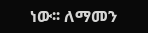ነው፡፡ ለማመን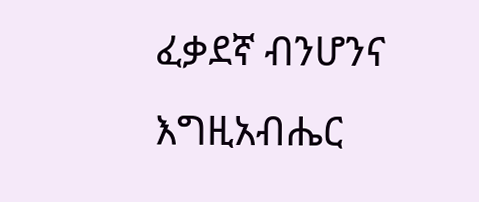ፈቃደኛ ብንሆንና እግዚአብሔር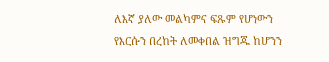ለእኛ ያለው መልካምና ፍጹም የሆነውን የእርሱን በረከት ለመቀበል ዝግጁ ከሆንን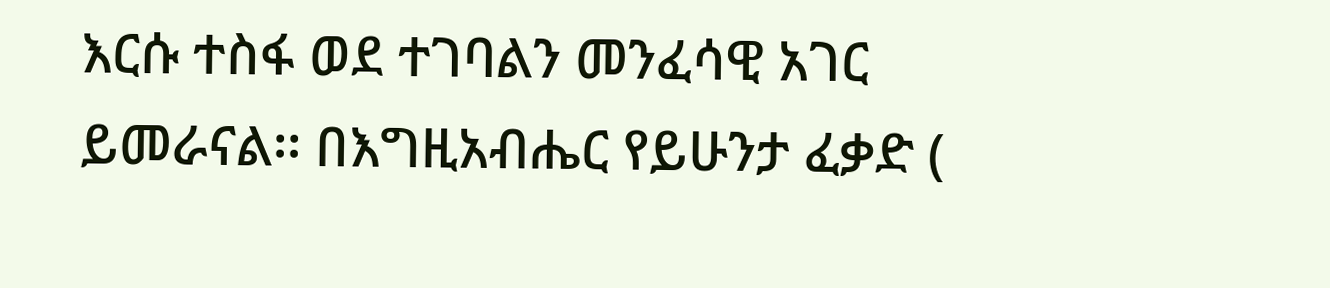እርሱ ተስፋ ወደ ተገባልን መንፈሳዊ አገር ይመራናል፡፡ በእግዚአብሔር የይሁንታ ፈቃድ (